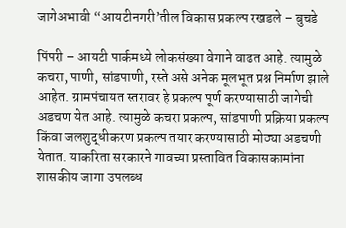जागेअभावी “आयटीनगरी’तील विकास प्रकल्प रखडले – बुचडे

पिंपरी – आयटी पार्कमध्ये लोकसंख्या वेगाने वाढत आहे. त्यामुळे कचरा, पाणी, सांडपाणी, रस्ते असे अनेक मूलभूत प्रश्न निर्माण झाले आहेत. ग्रामपंचायत स्तरावर हे प्रकल्प पूर्ण करण्यासाठी जागेची अडचण येत आहे. त्यामुळे कचरा प्रकल्प, सांडपाणी प्रक्रिया प्रकल्प किंवा जलशुद्धीकरण प्रकल्प तयार करण्यासाठी मोठ्या अडचणी येतात. याकरिता सरकारने गावच्या प्रस्तावित विकासकामांना शासकीय जागा उपलब्ध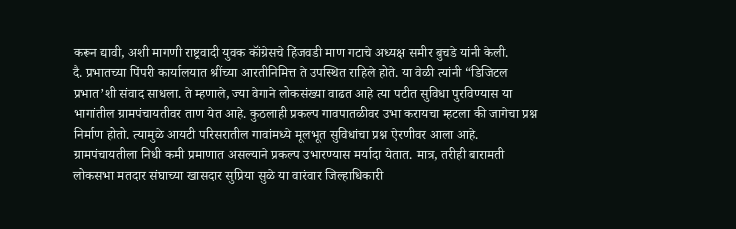करून द्यावी, अशी मागणी राष्ट्रवादी युवक कॉंग्रेसचे हिंजवडी माण गटाचे अध्यक्ष समीर बुचडे यांनी केली.
दै. प्रभातच्या पिंपरी कार्यालयात श्रींच्या आरतीनिमित्त ते उपस्थित राहिले होते. या वेळी त्यांनी “डिजिटल प्रभात’शी संवाद साधला. ते म्हणाले, ज्या वेगाने लोकसंख्या वाढत आहे त्या पटीत सुविधा पुरविण्यास या भागांतील ग्रामपंचायतीवर ताण येत आहे. कुठलाही प्रकल्प गावपातळीवर उभा करायचा म्हटला की जागेचा प्रश्न निर्माण होतो. त्यामुळे आयटी परिसरातील गावांमध्ये मूलभूत सुविधांचा प्रश्न ऐरणीवर आला आहे.
ग्रामपंचायतीला निधी कमी प्रमाणात असल्याने प्रकल्प उभारण्यास मर्यादा येतात. मात्र, तरीही बारामती लोकसभा मतदार संघाच्या खासदार सुप्रिया सुळे या वारंवार जिल्हाधिकारी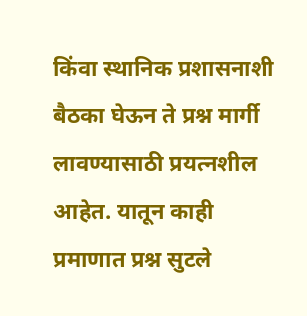किंवा स्थानिक प्रशासनाशी बैठका घेऊन ते प्रश्न मार्गी लावण्यासाठी प्रयत्नशील आहेत. यातून काही प्रमाणात प्रश्न सुटले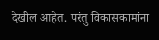देखील आहेत. परंतु विकासकामांना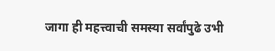जागा ही महत्त्वाची समस्या सर्वांपुढे उभी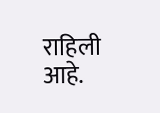राहिली आहे.